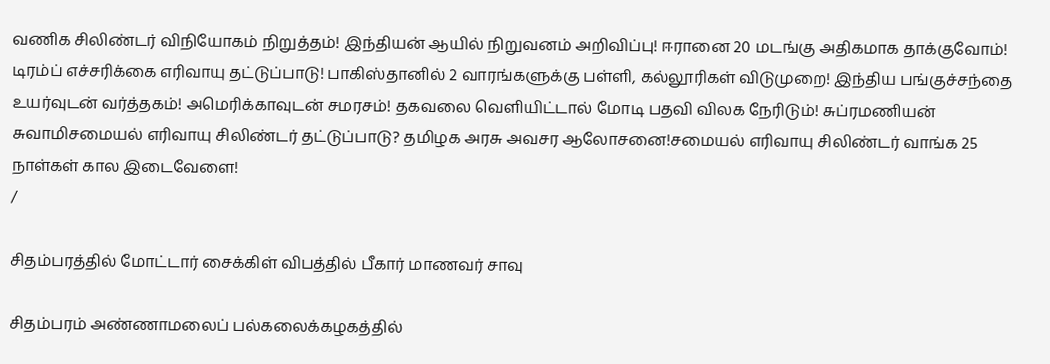வணிக சிலிண்டர் விநியோகம் நிறுத்தம்! இந்தியன் ஆயில் நிறுவனம் அறிவிப்பு! ஈரானை 20 மடங்கு அதிகமாக தாக்குவோம்! டிரம்ப் எச்சரிக்கை எரிவாயு தட்டுப்பாடு! பாகிஸ்தானில் 2 வாரங்களுக்கு பள்ளி, கல்லூரிகள் விடுமுறை! இந்திய பங்குச்சந்தை உயர்வுடன் வர்த்தகம்! அமெரிக்காவுடன் சமரசம்! தகவலை வெளியிட்டால் மோடி பதவி விலக நேரிடும்! சுப்ரமணியன் சுவாமிசமையல் எரிவாயு சிலிண்டர் தட்டுப்பாடு? தமிழக அரசு அவசர ஆலோசனை!சமையல் எரிவாயு சிலிண்டர் வாங்க 25 நாள்கள் கால இடைவேளை!
/

சிதம்பரத்தில் மோட்டார் சைக்கிள் விபத்தில் பீகார் மாணவர் சாவு

சிதம்பரம் அண்ணாமலைப் பல்கலைக்கழகத்தில்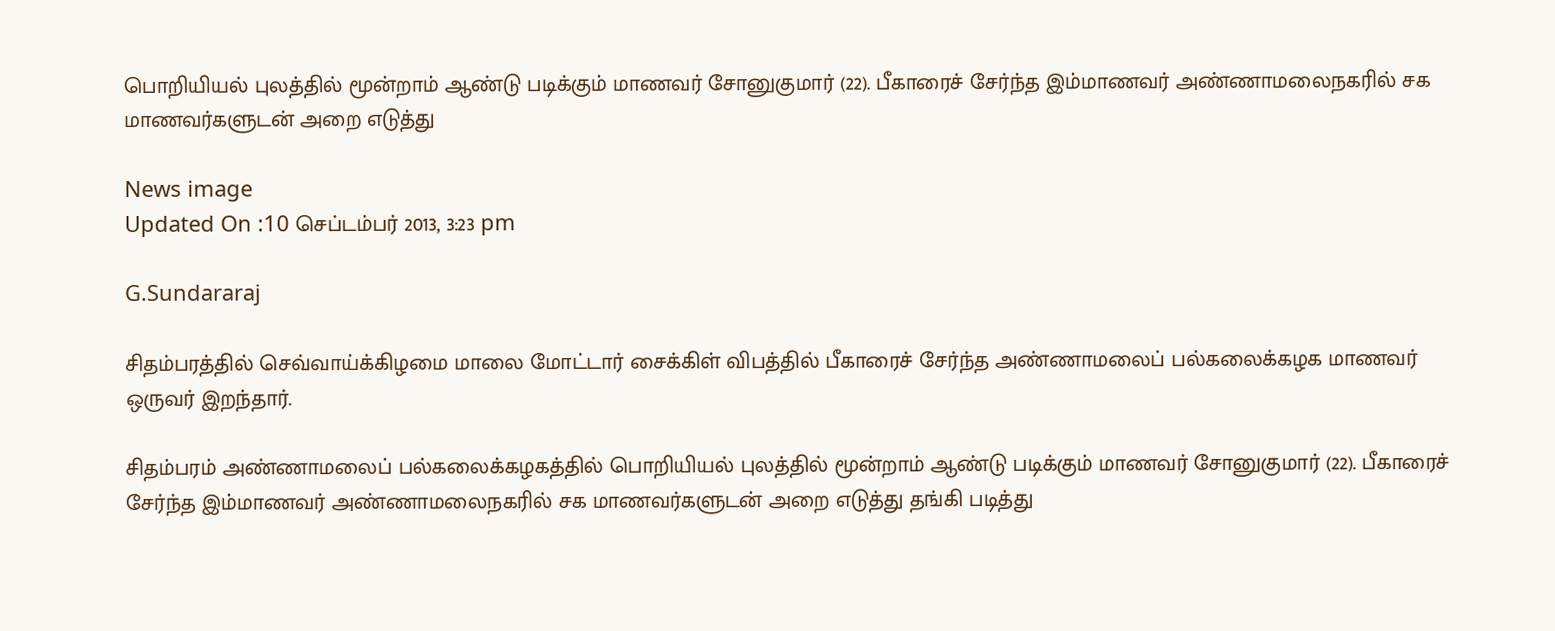பொறியியல் புலத்தில் மூன்றாம் ஆண்டு படிக்கும் மாணவர் சோனுகுமார் (22). பீகாரைச் சேர்ந்த இம்மாணவர் அண்ணாமலைநகரில் சக மாணவர்களுடன் அறை எடுத்து

News image
Updated On :10 செப்டம்பர் 2013, 3:23 pm

G.Sundararaj

சிதம்பரத்தில் செவ்வாய்க்கிழமை மாலை மோட்டார் சைக்கிள் விபத்தில் பீகாரைச் சேர்ந்த அண்ணாமலைப் பல்கலைக்கழக மாணவர் ஒருவர் இறந்தார்.

சிதம்பரம் அண்ணாமலைப் பல்கலைக்கழகத்தில் பொறியியல் புலத்தில் மூன்றாம் ஆண்டு படிக்கும் மாணவர் சோனுகுமார் (22). பீகாரைச் சேர்ந்த இம்மாணவர் அண்ணாமலைநகரில் சக மாணவர்களுடன் அறை எடுத்து தங்கி படித்து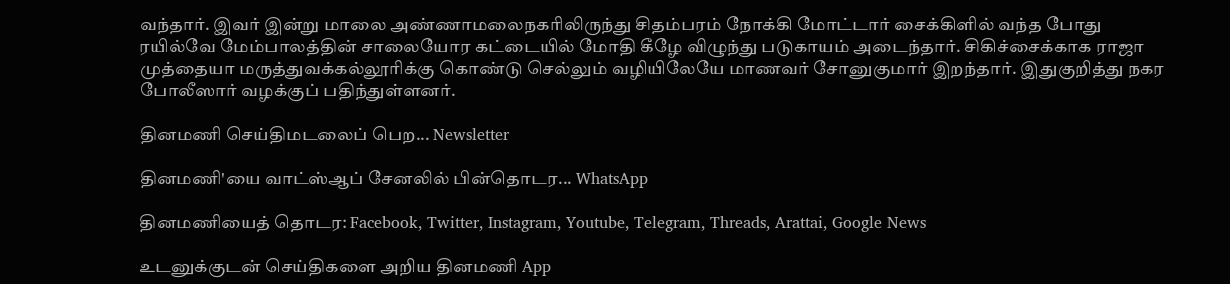வந்தார். இவர் இன்று மாலை அண்ணாமலைநகரிலிருந்து சிதம்பரம் நோக்கி மோட்டார் சைக்கிளில் வந்த போது ரயில்வே மேம்பாலத்தின் சாலையோர கட்டையில் மோதி கீழே விழுந்து படுகாயம் அடைந்தார். சிகிச்சைக்காக ராஜா முத்தையா மருத்துவக்கல்லூரிக்கு கொண்டு செல்லும் வழியிலேயே மாணவர் சோனுகுமார் இறந்தார். இதுகுறித்து நகர போலீஸார் வழக்குப் பதிந்துள்ளனர்.

தினமணி செய்திமடலைப் பெற... Newsletter

தினமணி'யை வாட்ஸ்ஆப் சேனலில் பின்தொடர... WhatsApp

தினமணியைத் தொடர: Facebook, Twitter, Instagram, Youtube, Telegram, Threads, Arattai, Google News

உடனுக்குடன் செய்திகளை அறிய தினமணி App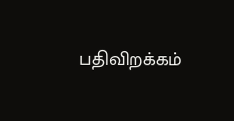பதிவிறக்கம்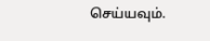செய்யவும்.